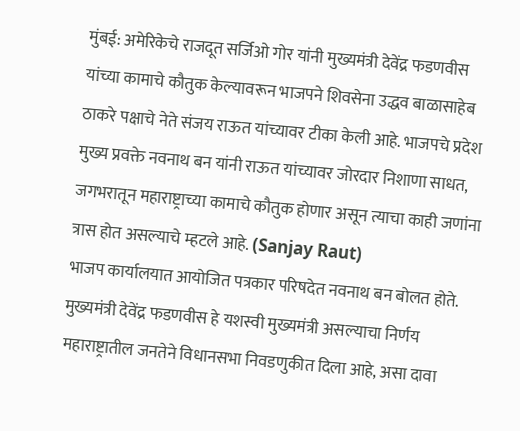मुंबई: अमेरिकेचे राजदूत सर्जिओ गोर यांनी मुख्यमंत्री देवेंद्र फडणवीस यांच्या कामाचे कौतुक केल्यावरून भाजपने शिवसेना उद्धव बाळासाहेब ठाकरे पक्षाचे नेते संजय राऊत यांच्यावर टीका केली आहे. भाजपचे प्रदेश मुख्य प्रवक्ते नवनाथ बन यांनी राऊत यांच्यावर जोरदार निशाणा साधत, जगभरातून महाराष्ट्राच्या कामाचे कौतुक होणार असून त्याचा काही जणांना त्रास होत असल्याचे म्हटले आहे. (Sanjay Raut)
भाजप कार्यालयात आयोजित पत्रकार परिषदेत नवनाथ बन बोलत होते. मुख्यमंत्री देवेंद्र फडणवीस हे यशस्वी मुख्यमंत्री असल्याचा निर्णय महाराष्ट्रातील जनतेने विधानसभा निवडणुकीत दिला आहे, असा दावा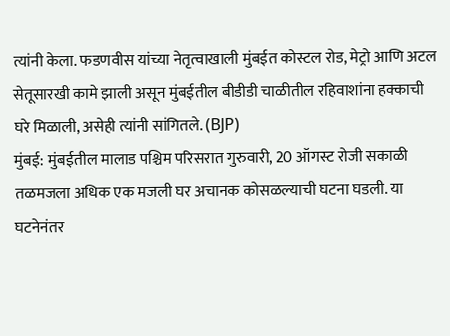त्यांनी केला. फडणवीस यांच्या नेतृत्वाखाली मुंबईत कोस्टल रोड, मेट्रो आणि अटल सेतूसारखी कामे झाली असून मुंबईतील बीडीडी चाळीतील रहिवाशांना हक्काची घरे मिळाली, असेही त्यांनी सांगितले. (BJP)
मुंबई: मुंबईतील मालाड पश्चिम परिसरात गुरुवारी, 20 ऑगस्ट रोजी सकाळी तळमजला अधिक एक मजली घर अचानक कोसळल्याची घटना घडली. या घटनेनंतर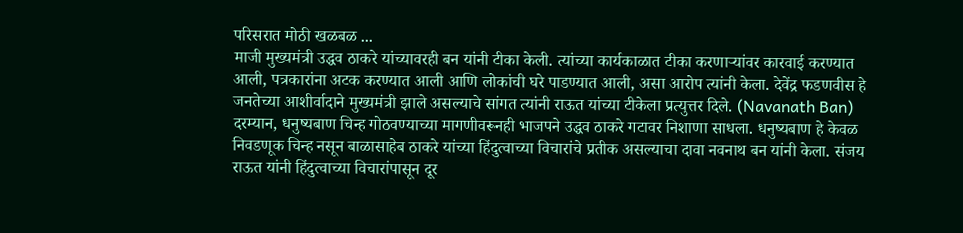परिसरात मोठी खळबळ ...
माजी मुख्यमंत्री उद्धव ठाकरे यांच्यावरही बन यांनी टीका केली. त्यांच्या कार्यकाळात टीका करणाऱ्यांवर कारवाई करण्यात आली, पत्रकारांना अटक करण्यात आली आणि लोकांची घरे पाडण्यात आली, असा आरोप त्यांनी केला. देवेंद्र फडणवीस हे जनतेच्या आशीर्वादाने मुख्यमंत्री झाले असल्याचे सांगत त्यांनी राऊत यांच्या टीकेला प्रत्युत्तर दिले. (Navanath Ban)
दरम्यान, धनुष्यबाण चिन्ह गोठवण्याच्या मागणीवरूनही भाजपने उद्धव ठाकरे गटावर निशाणा साधला. धनुष्यबाण हे केवळ निवडणूक चिन्ह नसून बाळासाहेब ठाकरे यांच्या हिंदुत्वाच्या विचारांचे प्रतीक असल्याचा दावा नवनाथ बन यांनी केला. संजय राऊत यांनी हिंदुत्वाच्या विचारांपासून दूर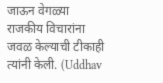जाऊन वेगळ्या राजकीय विचारांना जवळ केल्याची टीकाही त्यांनी केली. (Uddhav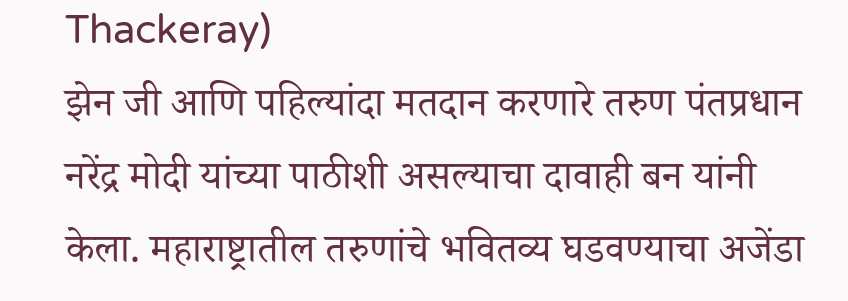Thackeray)
झेन जी आणि पहिल्यांदा मतदान करणारे तरुण पंतप्रधान नरेंद्र मोदी यांच्या पाठीशी असल्याचा दावाही बन यांनी केला. महाराष्ट्रातील तरुणांचे भवितव्य घडवण्याचा अजेंडा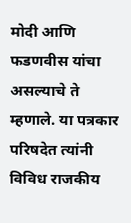मोदी आणि फडणवीस यांचा असल्याचे ते म्हणाले. या पत्रकार परिषदेत त्यांनी विविध राजकीय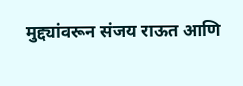मुद्द्यांवरून संजय राऊत आणि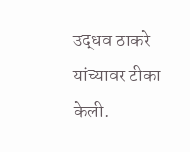उद्धव ठाकरे यांच्यावर टीका केली.